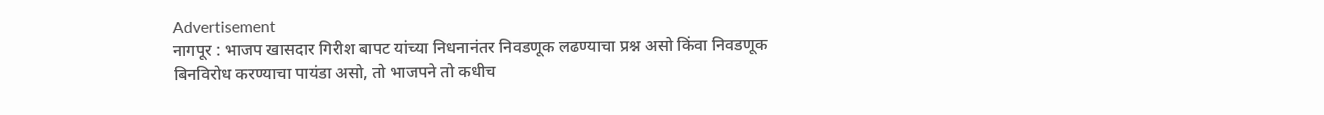Advertisement
नागपूर : भाजप खासदार गिरीश बापट यांच्या निधनानंतर निवडणूक लढण्याचा प्रश्न असो किंवा निवडणूक बिनविरोध करण्याचा पायंडा असो, तो भाजपने तो कधीच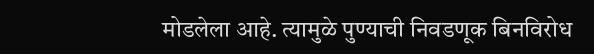मोडलेला आहे. त्यामुळे पुण्याची निवडणूक बिनविरोध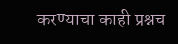करण्याचा काही प्रश्नच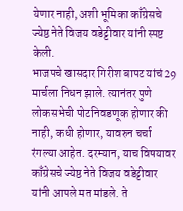येणार नाही, अशी भूमिका काँग्रेसचे ज्येष्ठ नेते विजय वडेट्टीवार यांनी स्पष्ट केली.
भाजपचे खासदार गिरीश बापट यांचं 29 मार्चला निधन झाले. त्यानंतर पुणे लोकसभेची पोटनिवडणूक होणार की नाही, कधी होणार, यावरुन चर्चा रंगल्या आहेत. दरम्यान, याच विषयावर काँग्रेसचे ज्येष्ठ नेते विजय वडेट्टीवार यांनी आपले मत मांडले. ते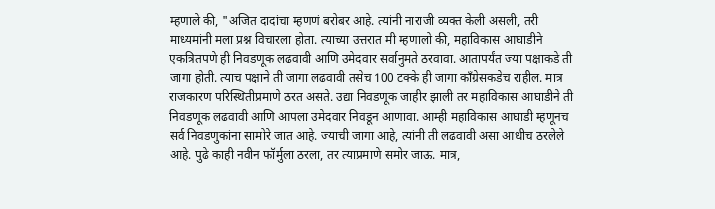म्हणाले की, "अजित दादांचा म्हणणं बरोबर आहे. त्यांनी नाराजी व्यक्त केली असली, तरी माध्यमांनी मला प्रश्न विचारला होता. त्याच्या उत्तरात मी म्हणालो की, महाविकास आघाडीने एकत्रितपणे ही निवडणूक लढवावी आणि उमेदवार सर्वानुमते ठरवावा. आतापर्यंत ज्या पक्षाकडे ती जागा होती. त्याच पक्षाने ती जागा लढवावी तसेच 100 टक्के ही जागा काँग्रेसकडेच राहील. मात्र राजकारण परिस्थितीप्रमाणे ठरत असते. उद्या निवडणूक जाहीर झाली तर महाविकास आघाडीने ती निवडणूक लढवावी आणि आपला उमेदवार निवडून आणावा. आम्ही महाविकास आघाडी म्हणूनच सर्व निवडणुकांना सामोरे जात आहे. ज्याची जागा आहे, त्यांनी ती लढवावी असा आधीच ठरलेले आहे. पुढे काही नवीन फॉर्मुला ठरला, तर त्याप्रमाणे समोर जाऊ. मात्र,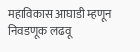महाविकास आघाडी म्हणून निवडणूक लढवू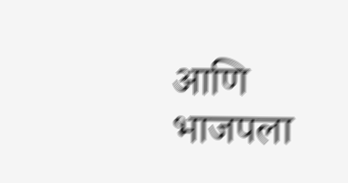आणि भाजपला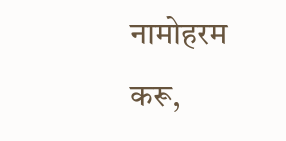नामोहरम करू,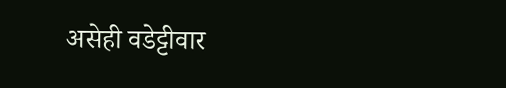असेही वडेट्टीवार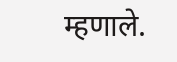म्हणाले.